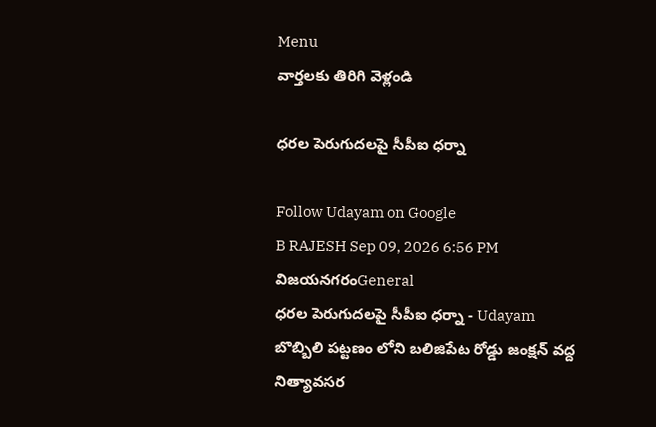Menu
వార్తలకు తిరిగి వెళ్లండి

ధరల పెరుగుదలపై సీపీఐ ధర్నా

Follow Udayam on Google
B RAJESH Sep 09, 2026 6:56 PM విజయనగరంGeneral
ధరల పెరుగుదలపై సీపీఐ ధర్నా - Udayam
బొబ్బిలి పట్టణం లోని బలిజిపేట రోడ్డు జంక్షన్ వద్ద నిత్యావసర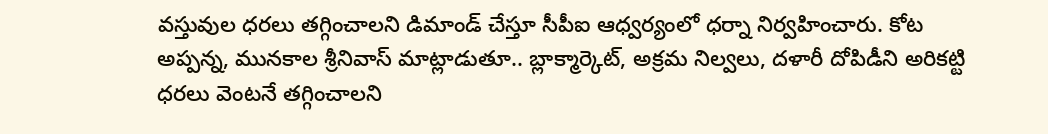వస్తువుల ధరలు తగ్గించాలని డిమాండ్ చేస్తూ సీపీఐ ఆధ్వర్యంలో ధర్నా నిర్వహించారు. కోట అప్పన్న, మునకాల శ్రీనివాస్ మాట్లాడుతూ.. బ్లాక్మార్కెట్, అక్రమ నిల్వలు, దళారీ దోపిడీని అరికట్టి ధరలు వెంటనే తగ్గించాలని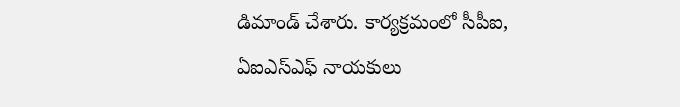డిమాండ్ చేశారు. కార్యక్రమంలో సీపీఐ, ఏఐఎస్ఎఫ్ నాయకులు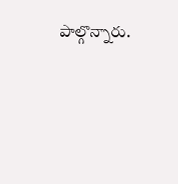పాల్గొన్నారు.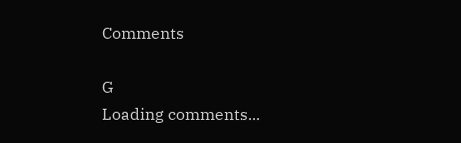Comments

G
Loading comments...